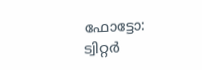ഫോട്ടോ: ട്വിറ്റർ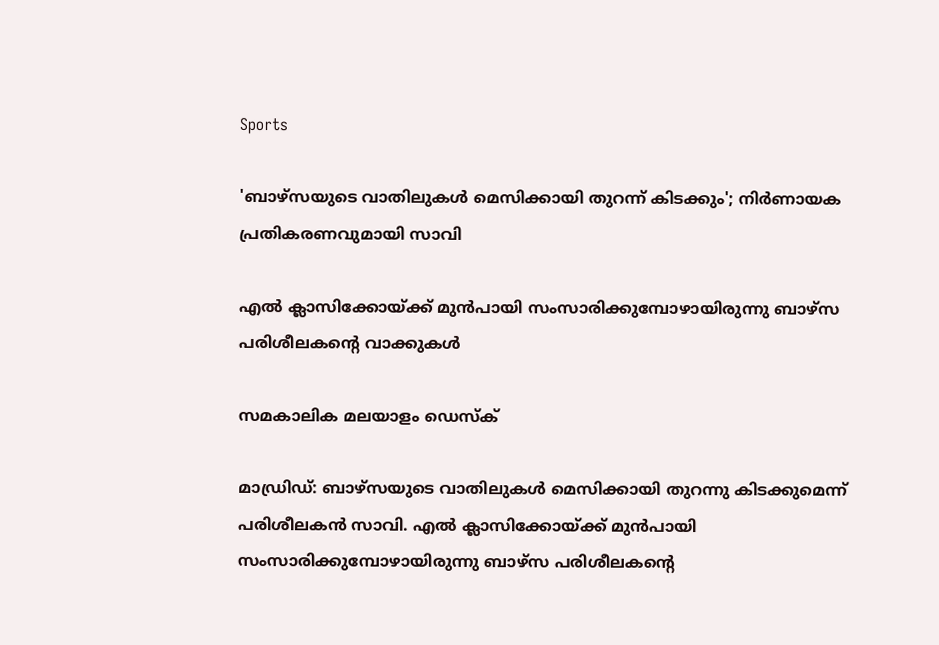Sports

'ബാഴ്‌സയുടെ വാതിലുകള്‍ മെസിക്കായി തുറന്ന് കിടക്കും'; നിര്‍ണായക പ്രതികരണവുമായി സാവി

എല്‍ ക്ലാസിക്കോയ്ക്ക് മുന്‍പായി സംസാരിക്കുമ്പോഴായിരുന്നു ബാഴ്‌സ പരിശീലകന്റെ വാക്കുകള്‍

സമകാലിക മലയാളം ഡെസ്ക്

മാഡ്രിഡ്: ബാഴ്‌സയുടെ വാതിലുകള്‍ മെസിക്കായി തുറന്നു കിടക്കുമെന്ന് പരിശീലകന്‍ സാവി. എല്‍ ക്ലാസിക്കോയ്ക്ക് മുന്‍പായി സംസാരിക്കുമ്പോഴായിരുന്നു ബാഴ്‌സ പരിശീലകന്റെ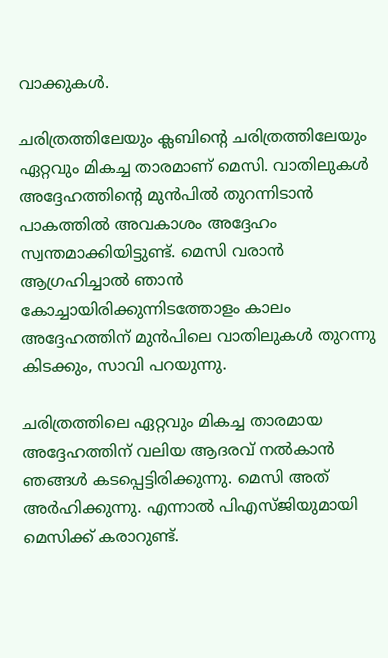വാക്കുകള്‍.

ചരിത്രത്തിലേയും ക്ലബിന്റെ ചരിത്രത്തിലേയും ഏറ്റവും മികച്ച താരമാണ് മെസി. വാതിലുകള്‍ അദ്ദേഹത്തിന്റെ മുന്‍പില്‍ തുറന്നിടാന്‍ പാകത്തില്‍ അവകാശം അദ്ദേഹം സ്വന്തമാക്കിയിട്ടുണ്ട്. മെസി വരാന്‍ ആഗ്രഹിച്ചാല്‍ ഞാന്‍ കോച്ചായിരിക്കുന്നിടത്തോളം കാലം അദ്ദേഹത്തിന് മുന്‍പിലെ വാതിലുകള്‍ തുറന്നു കിടക്കും, സാവി പറയുന്നു.

ചരിത്രത്തിലെ ഏറ്റവും മികച്ച താരമായ അദ്ദേഹത്തിന് വലിയ ആദരവ് നല്‍കാന്‍ ഞങ്ങള്‍ കടപ്പെട്ടിരിക്കുന്നു. മെസി അത് അര്‍ഹിക്കുന്നു. എന്നാല്‍ പിഎസ്ജിയുമായി മെസിക്ക് കരാറുണ്ട്.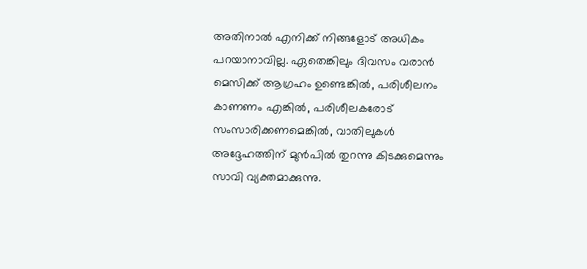അതിനാല്‍ എനിക്ക് നിങ്ങളോട് അധികം പറയാനാവില്ല. ഏതെങ്കിലും ദിവസം വരാന്‍ മെസിക്ക് ആഗ്രഹം ഉണ്ടെങ്കില്‍, പരിശീലനം കാണണം എങ്കില്‍, പരിശീലകരോട് സംസാരിക്കണമെങ്കില്‍, വാതിലുകള്‍ അദ്ദേഹത്തിന് മുന്‍പില്‍ തുറന്നു കിടക്കുമെന്നും സാവി വ്യക്തമാക്കുന്നു.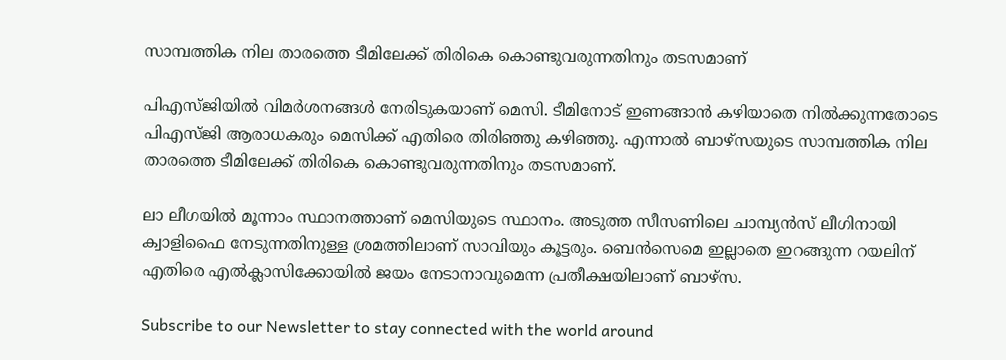സാമ്പത്തിക നില താരത്തെ ടീമിലേക്ക് തിരികെ കൊണ്ടുവരുന്നതിനും തടസമാണ്

പിഎസ്ജിയില്‍ വിമര്‍ശനങ്ങള്‍ നേരിടുകയാണ് മെസി. ടീമിനോട് ഇണങ്ങാന്‍ കഴിയാതെ നില്‍ക്കുന്നതോടെ പിഎസ്ജി ആരാധകരും മെസിക്ക് എതിരെ തിരിഞ്ഞു കഴിഞ്ഞു. എന്നാല്‍ ബാഴ്‌സയുടെ സാമ്പത്തിക നില താരത്തെ ടീമിലേക്ക് തിരികെ കൊണ്ടുവരുന്നതിനും തടസമാണ്.

ലാ ലീഗയില്‍ മൂന്നാം സ്ഥാനത്താണ് മെസിയുടെ സ്ഥാനം. അടുത്ത സീസണിലെ ചാമ്പ്യന്‍സ് ലീഗിനായി ക്വാളിഫൈ നേടുന്നതിനുള്ള ശ്രമത്തിലാണ് സാവിയും കൂട്ടരും. ബെന്‍സെമെ ഇല്ലാതെ ഇറങ്ങുന്ന റയലിന് എതിരെ എല്‍ക്ലാസിക്കോയില്‍ ജയം നേടാനാവുമെന്ന പ്രതീക്ഷയിലാണ് ബാഴ്‌സ.

Subscribe to our Newsletter to stay connected with the world around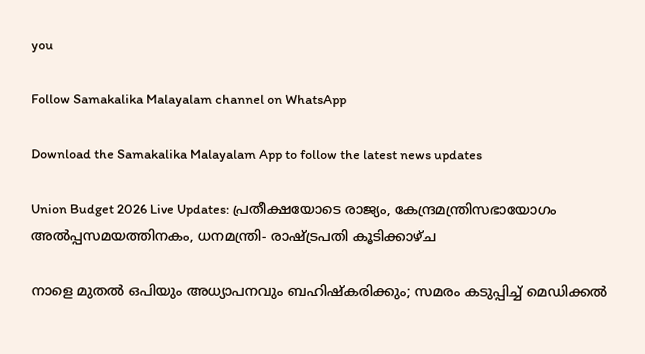you

Follow Samakalika Malayalam channel on WhatsApp

Download the Samakalika Malayalam App to follow the latest news updates

Union Budget 2026 Live Updates: പ്രതീക്ഷയോടെ രാജ്യം, കേന്ദ്രമന്ത്രിസഭായോഗം അൽപ്പസമയത്തിനകം, ധനമന്ത്രി- രാഷ്ട്രപതി കൂടിക്കാഴ്ച

നാളെ മുതൽ ഒപിയും അധ്യാപനവും ബഹിഷ്കരിക്കും; സമരം കടുപ്പിച്ച് മെഡിക്കൽ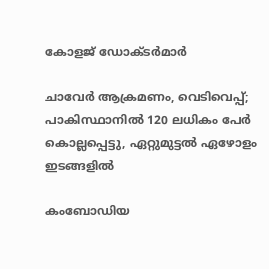കോളജ് ഡോക്ടർമാർ

ചാവേര്‍ ആക്രമണം, വെടിവെപ്പ്; പാകിസ്ഥാനില്‍ 120 ലധികം പേര്‍ കൊല്ലപ്പെട്ടു, ഏറ്റുമുട്ടല്‍ ഏഴോളം ഇടങ്ങളില്‍

കംബോഡിയ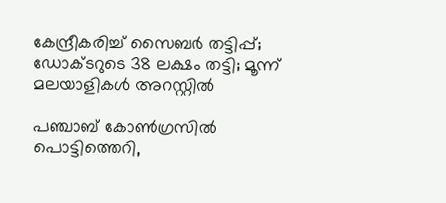കേന്ദ്രീകരിച്ച് സൈബർ തട്ടിപ്പ്; ഡോക്ടറുടെ 38 ലക്ഷം തട്ടി; മൂന്ന് മലയാളികൾ അറസ്റ്റിൽ

പഞ്ചാബ് കോണ്‍ഗ്രസില്‍ പൊട്ടിത്തെറി,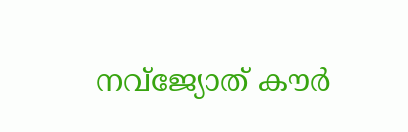നവ്ജ്യോത് കൗര്‍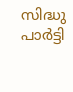സിദ്ധു പാര്‍ട്ടി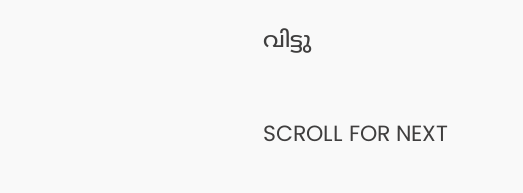വിട്ടു

SCROLL FOR NEXT